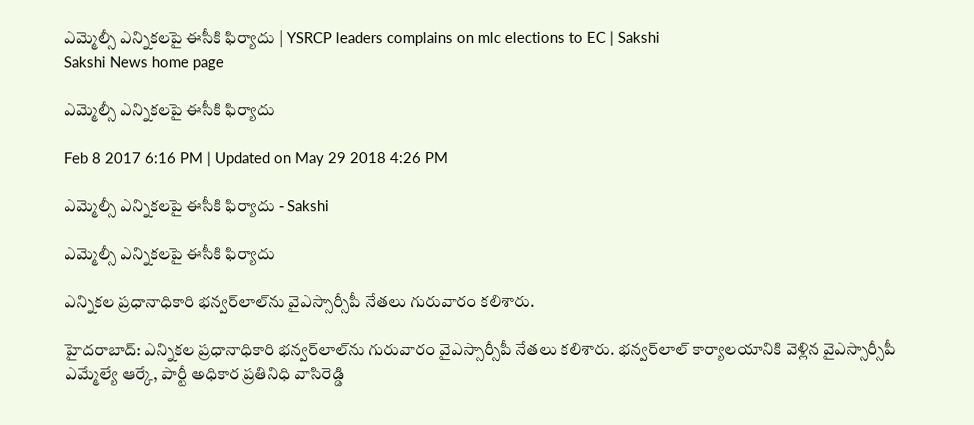ఎమ్మెల్సీ ఎన్నికలపై ఈసీకి ఫిర్యాదు | YSRCP leaders complains on mlc elections to EC | Sakshi
Sakshi News home page

ఎమ్మెల్సీ ఎన్నికలపై ఈసీకి ఫిర్యాదు

Feb 8 2017 6:16 PM | Updated on May 29 2018 4:26 PM

ఎమ్మెల్సీ ఎన్నికలపై ఈసీకి ఫిర్యాదు - Sakshi

ఎమ్మెల్సీ ఎన్నికలపై ఈసీకి ఫిర్యాదు

ఎన్నికల ప్రధానాధికారి భన్వర్‌లాల్‌ను వైఎస్సార్సీపీ నేతలు గురువారం కలిశారు.

హైదరాబాద్‌: ఎన్నికల ప్రధానాధికారి భన్వర్‌లాల్‌ను గురువారం వైఎస్సార్సీపీ నేతలు కలిశారు. భన్వర్‌లాల్‌ కార్యాలయానికి వెళ్లిన వైఎస్సార్సీపీ ఎమ్మేల్యే ఆర్కే, పార్టీ అధికార ప్రతినిధి వాసిరెడ్డి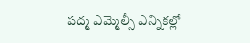పద్మ ఎమ్మెల్సీ ఎన్నికల్లో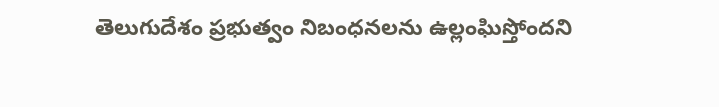తెలుగుదేశం ప్రభుత్వం నిబంధనలను ఉల్లంఘిస్తోందని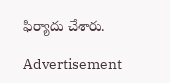ఫిర్యాదు చేశారు.

Advertisement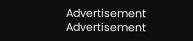Advertisement
Advertisement